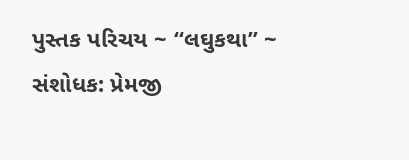પુસ્તક પરિચય ~ “લઘુકથા” ~ સંશોધક: પ્રેમજી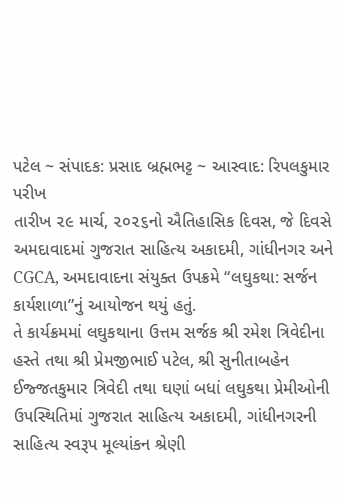પટેલ ~ સંપાદક: પ્રસાદ બ્રહ્મભટ્ટ ~ આસ્વાદ: રિપલકુમાર પરીખ
તારીખ ૨૯ માર્ચ, ૨૦૨૬નો ઐતિહાસિક દિવસ, જે દિવસે અમદાવાદમાં ગુજરાત સાહિત્ય અકાદમી, ગાંધીનગર અને CGCA, અમદાવાદના સંયુક્ત ઉપક્રમે “લઘુકથા: સર્જન કાર્યશાળા”નું આયોજન થયું હતું.
તે કાર્યક્રમમાં લઘુકથાના ઉત્તમ સર્જક શ્રી રમેશ ત્રિવેદીના હસ્તે તથા શ્રી પ્રેમજીભાઈ પટેલ, શ્રી સુનીતાબહેન ઈજ્જતકુમાર ત્રિવેદી તથા ઘણાં બધાં લઘુકથા પ્રેમીઓની ઉપસ્થિતિમાં ગુજરાત સાહિત્ય અકાદમી, ગાંધીનગરની સાહિત્ય સ્વરૂપ મૂલ્યાંકન શ્રેણી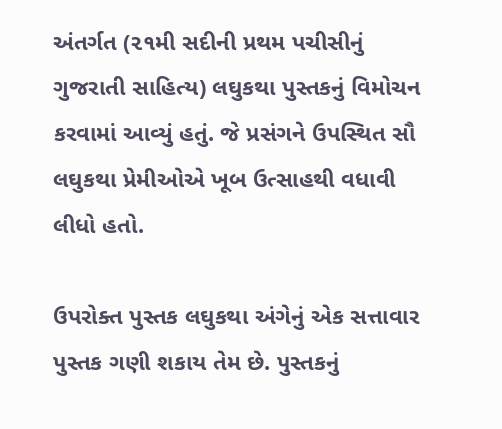અંતર્ગત (૨૧મી સદીની પ્રથમ પચીસીનું ગુજરાતી સાહિત્ય) લઘુકથા પુસ્તકનું વિમોચન કરવામાં આવ્યું હતું. જે પ્રસંગને ઉપસ્થિત સૌ લઘુકથા પ્રેમીઓએ ખૂબ ઉત્સાહથી વધાવી લીધો હતો.

ઉપરોક્ત પુસ્તક લઘુકથા અંગેનું એક સત્તાવાર પુસ્તક ગણી શકાય તેમ છે. પુસ્તકનું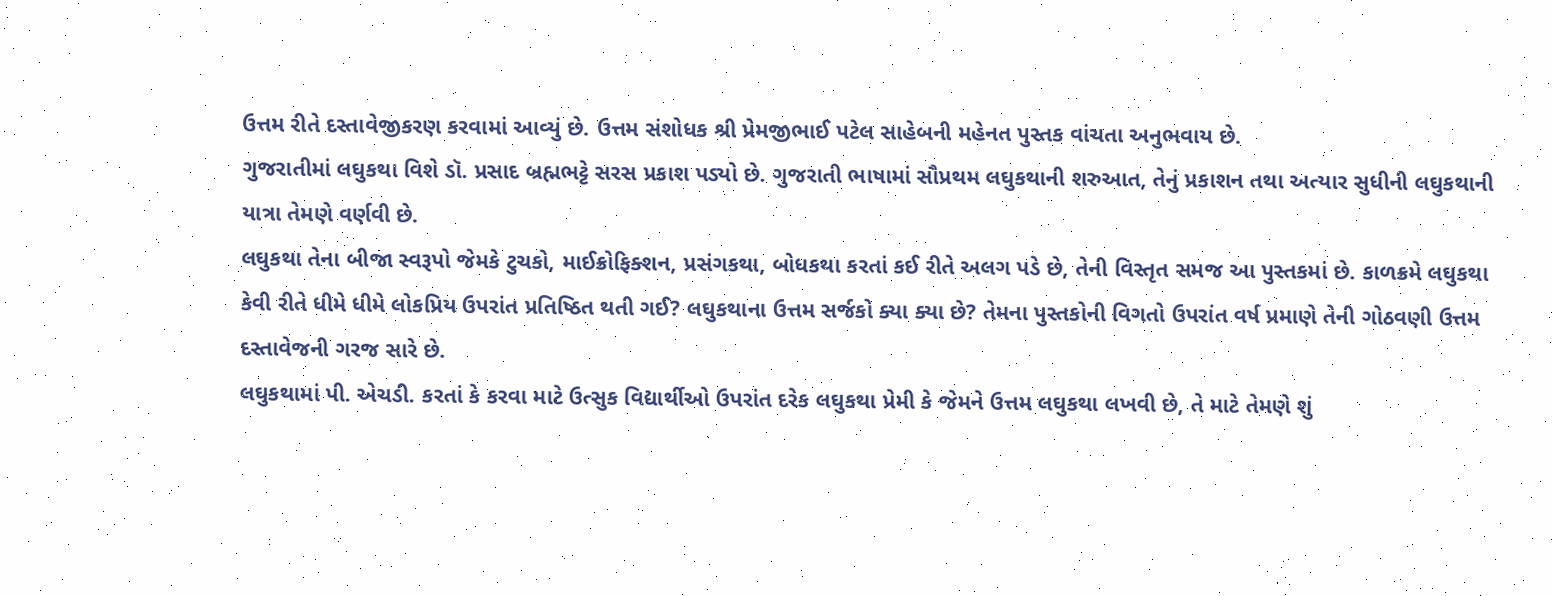ઉત્તમ રીતે દસ્તાવેજીકરણ કરવામાં આવ્યું છે. ઉત્તમ સંશોધક શ્રી પ્રેમજીભાઈ પટેલ સાહેબની મહેનત પુસ્તક વાંચતા અનુભવાય છે.
ગુજરાતીમાં લઘુકથા વિશે ડૉ. પ્રસાદ બ્રહ્મભટ્ટે સરસ પ્રકાશ પડ્યો છે. ગુજરાતી ભાષામાં સૌપ્રથમ લઘુકથાની શરુઆત, તેનું પ્રકાશન તથા અત્યાર સુધીની લઘુકથાની યાત્રા તેમણે વર્ણવી છે.
લઘુકથા તેના બીજા સ્વરૂપો જેમકે ટુચકો, માઈક્રોફિક્શન, પ્રસંગકથા, બોધકથા કરતાં કઈ રીતે અલગ પડે છે, તેની વિસ્તૃત સમજ આ પુસ્તકમાં છે. કાળક્રમે લઘુકથા કેવી રીતે ધીમે ધીમે લોકપ્રિય ઉપરાંત પ્રતિષ્ઠિત થતી ગઈ? લઘુકથાના ઉત્તમ સર્જકો ક્યા ક્યા છે? તેમના પુસ્તકોની વિગતો ઉપરાંત વર્ષ પ્રમાણે તેની ગોઠવણી ઉત્તમ દસ્તાવેજની ગરજ સારે છે.
લઘુકથામાં પી. એચડી. કરતાં કે કરવા માટે ઉત્સુક વિદ્યાર્થીઓ ઉપરાંત દરેક લઘુકથા પ્રેમી કે જેમને ઉત્તમ લઘુકથા લખવી છે, તે માટે તેમણે શું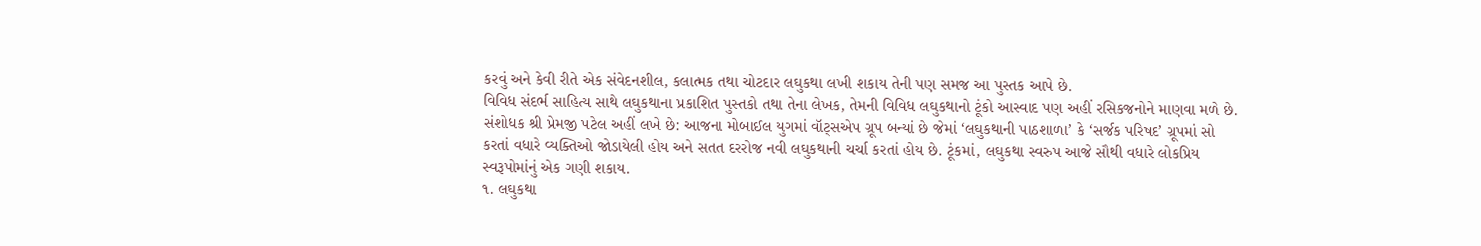કરવું અને કેવી રીતે એક સંવેદનશીલ, કલાત્મક તથા ચોટદાર લઘુકથા લખી શકાય તેની પણ સમજ આ પુસ્તક આપે છે.
વિવિધ સંદર્ભ સાહિત્ય સાથે લઘુકથાના પ્રકાશિત પુસ્તકો તથા તેના લેખક, તેમની વિવિધ લઘુકથાનો ટૂંકો આસ્વાદ પણ અહીં રસિકજનોને માણવા મળે છે.
સંશોધક શ્રી પ્રેમજી પટેલ અહીં લખે છે: આજના મોબાઈલ યુગમાં વૉટ્સએપ ગ્રૂપ બન્યાં છે જેમાં ‘લઘુકથાની પાઠશાળા’ કે ‘સર્જક પરિષદ’ ગ્રૂપમાં સો કરતાં વધારે વ્યક્તિઓ જોડાયેલી હોય અને સતત દરરોજ નવી લઘુકથાની ચર્ચા કરતાં હોય છે. ટૂંકમાં, લઘુકથા સ્વરુપ આજે સૌથી વધારે લોકપ્રિય સ્વરૂપોમાંનું એક ગણી શકાય.
૧. લઘુકથા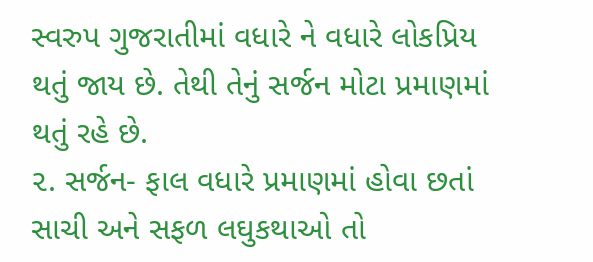સ્વરુપ ગુજરાતીમાં વધારે ને વધારે લોકપ્રિય થતું જાય છે. તેથી તેનું સર્જન મોટા પ્રમાણમાં થતું રહે છે.
૨. સર્જન- ફાલ વધારે પ્રમાણમાં હોવા છતાં સાચી અને સફળ લઘુકથાઓ તો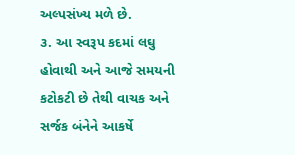અલ્પસંખ્ય મળે છે.
૩. આ સ્વરૂપ કદમાં લઘુ હોવાથી અને આજે સમયની કટોકટી છે તેથી વાચક અને સર્જક બંનેને આકર્ષે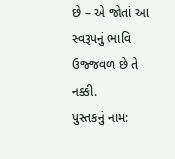છે – એ જોતાં આ સ્વરૂપનું ભાવિ ઉજ્જવળ છે તે નક્કી.
પુસ્તકનું નામ: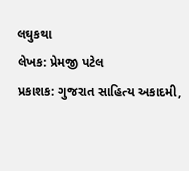લઘુકથા
લેખક: પ્રેમજી પટેલ
પ્રકાશક: ગુજરાત સાહિત્ય અકાદમી,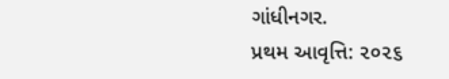ગાંધીનગર.
પ્રથમ આવૃત્તિ: ૨૦૨૬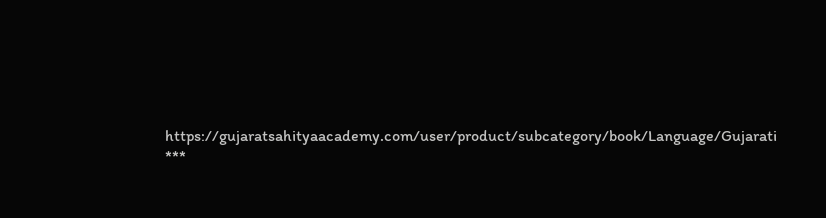https://gujaratsahityaacademy.com/user/product/subcategory/book/Language/Gujarati
***